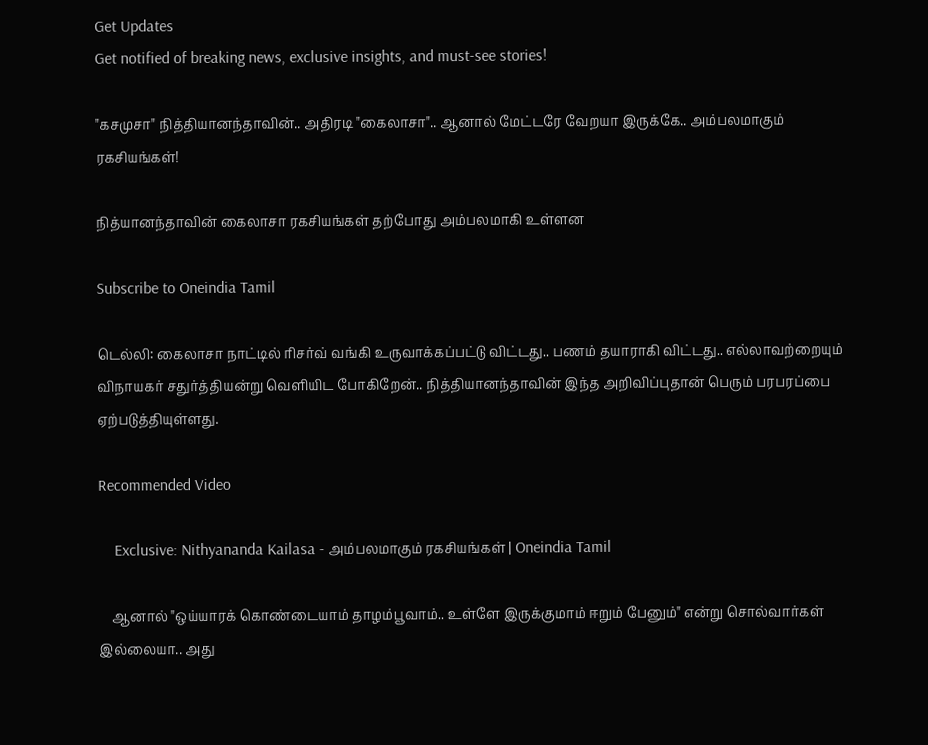Get Updates
Get notified of breaking news, exclusive insights, and must-see stories!

"கசமுசா" நித்தியானந்தாவின்.. அதிரடி "கைலாசா".. ஆனால் மேட்டரே வேறயா இருக்கே.. அம்பலமாகும் ரகசியங்கள்!

நித்யானந்தாவின் கைலாசா ரகசியங்கள் தற்போது அம்பலமாகி உள்ளன

Subscribe to Oneindia Tamil

டெல்லி: கைலாசா நாட்டில் ரிசர்வ் வங்கி உருவாக்கப்பட்டு விட்டது.. பணம் தயாராகி விட்டது.. எல்லாவற்றையும் விநாயகர் சதுர்த்தியன்று வெளியிட போகிறேன்.. நித்தியானந்தாவின் இந்த அறிவிப்புதான் பெரும் பரபரப்பை ஏற்படுத்தியுள்ளது.

Recommended Video

    Exclusive: Nithyananda Kailasa - அம்பலமாகும் ரகசியங்கள் | Oneindia Tamil

    ஆனால் "ஒய்யாரக் கொண்டையாம் தாழம்பூவாம்.. உள்ளே இருக்குமாம் ஈறும் பேனும்" என்று சொல்வார்கள் இல்லையா.. அது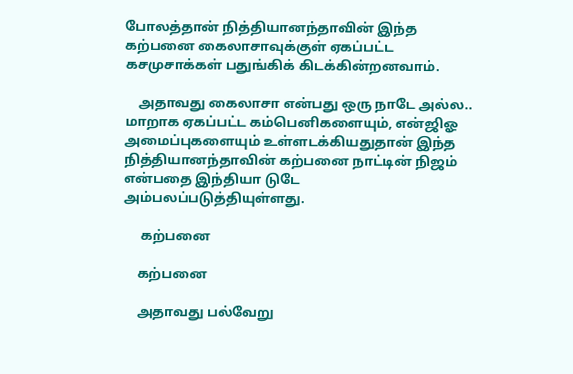போலத்தான் நித்தியானந்தாவின் இந்த கற்பனை கைலாசாவுக்குள் ஏகப்பட்ட கசமுசாக்கள் பதுங்கிக் கிடக்கின்றனவாம்.

    அதாவது கைலாசா என்பது ஒரு நாடே அல்ல.. மாறாக ஏகப்பட்ட கம்பெனிகளையும், என்ஜிஓ அமைப்புகளையும் உள்ளடக்கியதுதான் இந்த நித்தியானந்தாவின் கற்பனை நாட்டின் நிஜம் என்பதை இந்தியா டுடே அம்பலப்படுத்தியுள்ளது.

     கற்பனை

    கற்பனை

    அதாவது பல்வேறு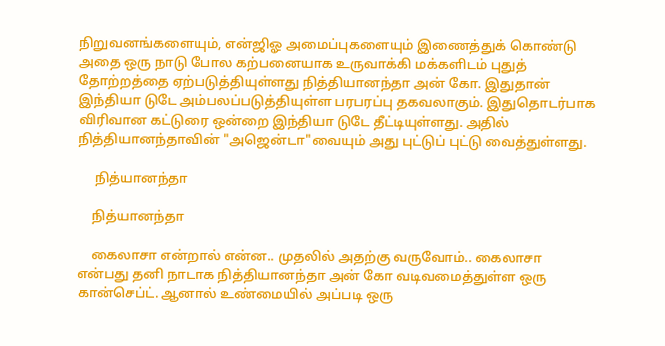நிறுவனங்களையும், என்ஜிஓ அமைப்புகளையும் இணைத்துக் கொண்டு அதை ஒரு நாடு போல கற்பனையாக உருவாக்கி மக்களிடம் புதுத் தோற்றத்தை ஏற்படுத்தியுள்ளது நித்தியானந்தா அன் கோ. இதுதான் இந்தியா டுடே அம்பலப்படுத்தியுள்ள பரபரப்பு தகவலாகும். இதுதொடர்பாக விரிவான கட்டுரை ஒன்றை இந்தியா டுடே தீட்டியுள்ளது. அதில் நித்தியானந்தாவின் "அஜென்டா"வையும் அது புட்டுப் புட்டு வைத்துள்ளது.

     நித்யானந்தா

    நித்யானந்தா

    கைலாசா என்றால் என்ன.. முதலில் அதற்கு வருவோம்.. கைலாசா என்பது தனி நாடாக நித்தியானந்தா அன் கோ வடிவமைத்துள்ள ஒரு கான்செப்ட். ஆனால் உண்மையில் அப்படி ஒரு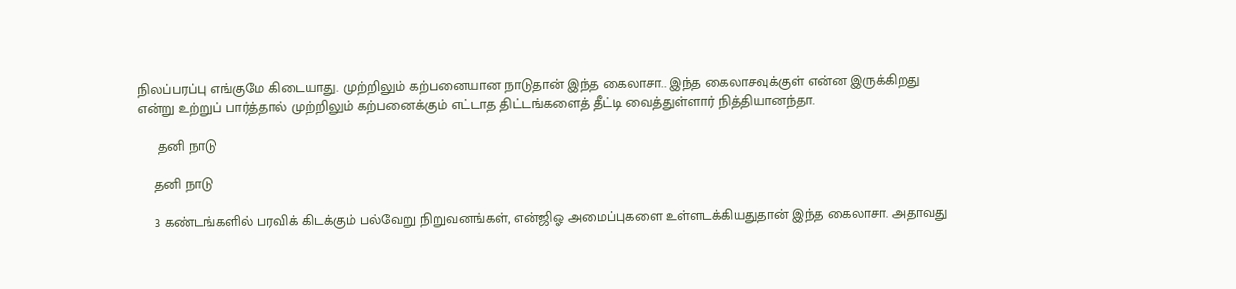நிலப்பரப்பு எங்குமே கிடையாது. முற்றிலும் கற்பனையான நாடுதான் இந்த கைலாசா.. இந்த கைலாசவுக்குள் என்ன இருக்கிறது என்று உற்றுப் பார்த்தால் முற்றிலும் கற்பனைக்கும் எட்டாத திட்டங்களைத் தீட்டி வைத்துள்ளார் நித்தியானந்தா.

     தனி நாடு

    தனி நாடு

    3 கண்டங்களில் பரவிக் கிடக்கும் பல்வேறு நிறுவனங்கள், என்ஜிஓ அமைப்புகளை உள்ளடக்கியதுதான் இந்த கைலாசா. அதாவது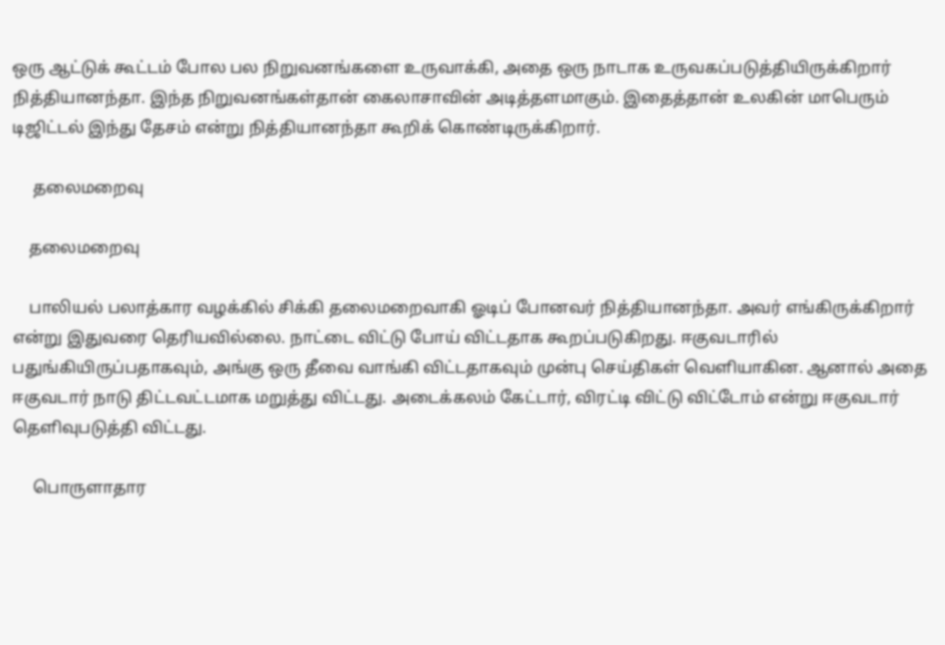ஒரு ஆட்டுக் கூட்டம் போல பல நிறுவனங்களை உருவாக்கி, அதை ஒரு நாடாக உருவகப்படுத்தியிருக்கிறார் நித்தியானந்தா. இந்த நிறுவனங்கள்தான் கைலாசாவின் அடித்தளமாகும். இதைத்தான் உலகின் மாபெரும் டிஜிட்டல் இந்து தேசம் என்று நித்தியானந்தா கூறிக் கொண்டிருக்கிறார்.

     தலைமறைவு

    தலைமறைவு

    பாலியல் பலாத்கார வழக்கில் சிக்கி தலைமறைவாகி ஓடிப் போனவர் நித்தியானந்தா. அவர் எங்கிருக்கிறார் என்று இதுவரை தெரியவில்லை. நாட்டை விட்டு போய் விட்டதாக கூறப்படுகிறது. ஈகுவடாரில் பதுங்கியிருப்பதாகவும், அங்கு ஒரு தீவை வாங்கி விட்டதாகவும் முன்பு செய்திகள் வெளியாகின. ஆனால் அதை ஈகுவடார் நாடு திட்டவட்டமாக மறுத்து விட்டது. அடைக்கலம் கேட்டார், விரட்டி விட்டு விட்டோம் என்று ஈகுவடார் தெளிவுபடுத்தி விட்டது.

     பொருளாதார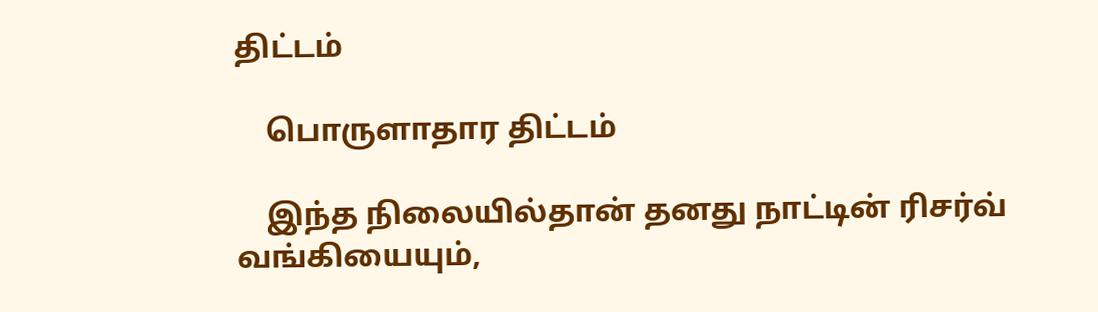திட்டம்

    பொருளாதார திட்டம்

    இந்த நிலையில்தான் தனது நாட்டின் ரிசர்வ் வங்கியையும்,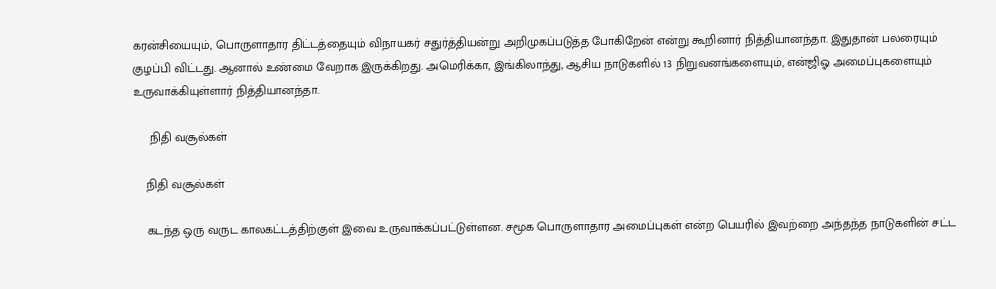கரன்சியையும், பொருளாதார திட்டத்தையும் விநாயகர் சதுர்த்தியன்று அறிமுகப்படுத்த போகிறேன் என்று கூறினார் நித்தியானந்தா. இதுதான் பலரையும் குழப்பி விட்டது. ஆனால் உண்மை வேறாக இருக்கிறது. அமெரிக்கா, இங்கிலாந்து, ஆசிய நாடுகளில் 13 நிறுவனங்களையும், என்ஜிஓ அமைப்புகளையும் உருவாக்கியுள்ளார் நித்தியானந்தா.

     நிதி வசூல்கள்

    நிதி வசூல்கள்

    கடந்த ஒரு வருட காலகட்டத்திற்குள் இவை உருவாக்கப்பட்டுள்ளன. சமூக பொருளாதார அமைப்புகள் என்ற பெயரில் இவற்றை அந்தந்த நாடுகளின் சட்ட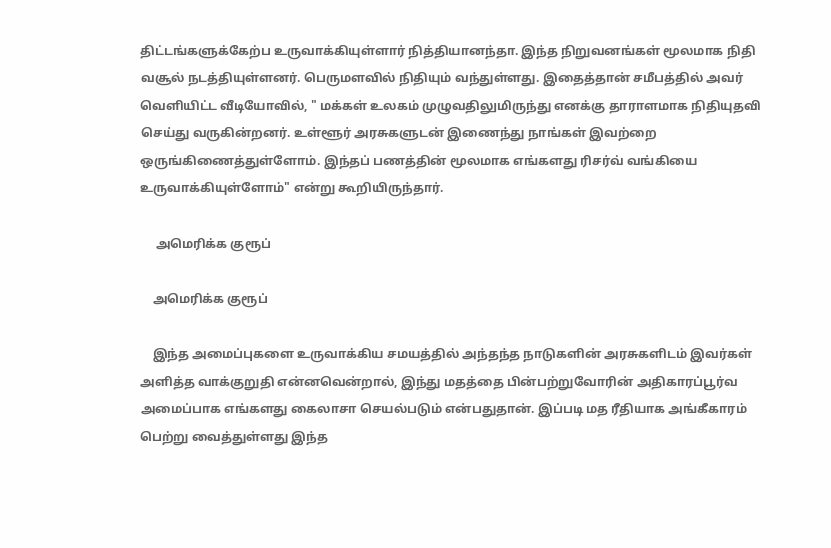திட்டங்களுக்கேற்ப உருவாக்கியுள்ளார் நித்தியானந்தா. இந்த நிறுவனங்கள் மூலமாக நிதி வசூல் நடத்தியுள்ளனர். பெருமளவில் நிதியும் வந்துள்ளது. இதைத்தான் சமீபத்தில் அவர் வெளியிட்ட வீடியோவில், " மக்கள் உலகம் முழுவதிலுமிருந்து எனக்கு தாராளமாக நிதியுதவி செய்து வருகின்றனர். உள்ளூர் அரசுகளுடன் இணைந்து நாங்கள் இவற்றை ஒருங்கிணைத்துள்ளோம். இந்தப் பணத்தின் மூலமாக எங்களது ரிசர்வ் வங்கியை உருவாக்கியுள்ளோம்" என்று கூறியிருந்தார்.

     அமெரிக்க குரூப்

    அமெரிக்க குரூப்

    இந்த அமைப்புகளை உருவாக்கிய சமயத்தில் அந்தந்த நாடுகளின் அரசுகளிடம் இவர்கள் அளித்த வாக்குறுதி என்னவென்றால், இந்து மதத்தை பின்பற்றுவோரின் அதிகாரப்பூர்வ அமைப்பாக எங்களது கைலாசா செயல்படும் என்பதுதான். இப்படி மத ரீதியாக அங்கீகாரம் பெற்று வைத்துள்ளது இந்த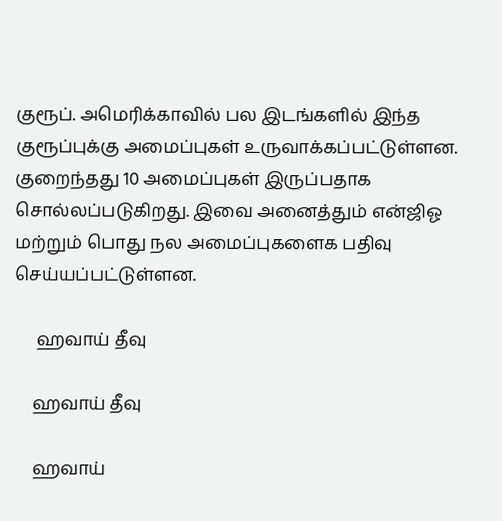குரூப். அமெரிக்காவில் பல இடங்களில் இந்த குரூப்புக்கு அமைப்புகள் உருவாக்கப்பட்டுள்ளன. குறைந்தது 10 அமைப்புகள் இருப்பதாக சொல்லப்படுகிறது. இவை அனைத்தும் என்ஜிஓ மற்றும் பொது நல அமைப்புகளைக பதிவு செய்யப்பட்டுள்ளன.

     ஹவாய் தீவு

    ஹவாய் தீவு

    ஹவாய்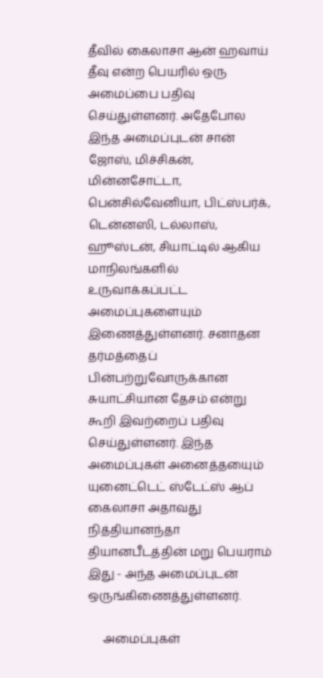தீவில் கைலாசா ஆன் ஹவாய் தீவு என்ற பெயரில் ஒரு அமைப்பை பதிவு செய்துள்ளனர். அதேபோல இந்த அமைப்புடன் சான் ஜோஸ், மிச்சிகன், மின்னசோட்டா, பென்சில்வேனியா, பிட்ஸ்பர்க், டென்னஸி, டல்லாஸ், ஹூஸ்டன், சியாட்டில் ஆகிய மாநிலங்களில் உருவாக்கப்பட்ட அமைப்புகளையும் இணைத்துள்ளனர். சனாதன தர்மத்தைப் பின்பற்றுவோருக்கான சுயாட்சியான தேசம் என்று கூறி இவற்றைப் பதிவு செய்துள்ளனர். இந்த அமைப்புகள் அனைத்தயைும் யுனைட்டெட் ஸ்டேட்ஸ் ஆப் கைலாசா அதாவது நித்தியானந்தா தியானபீடத்தின் மறு பெயராம் இது - அந்த அமைப்புடன் ஒருங்கிணைத்துள்ளனர்.

     அமைப்புகள்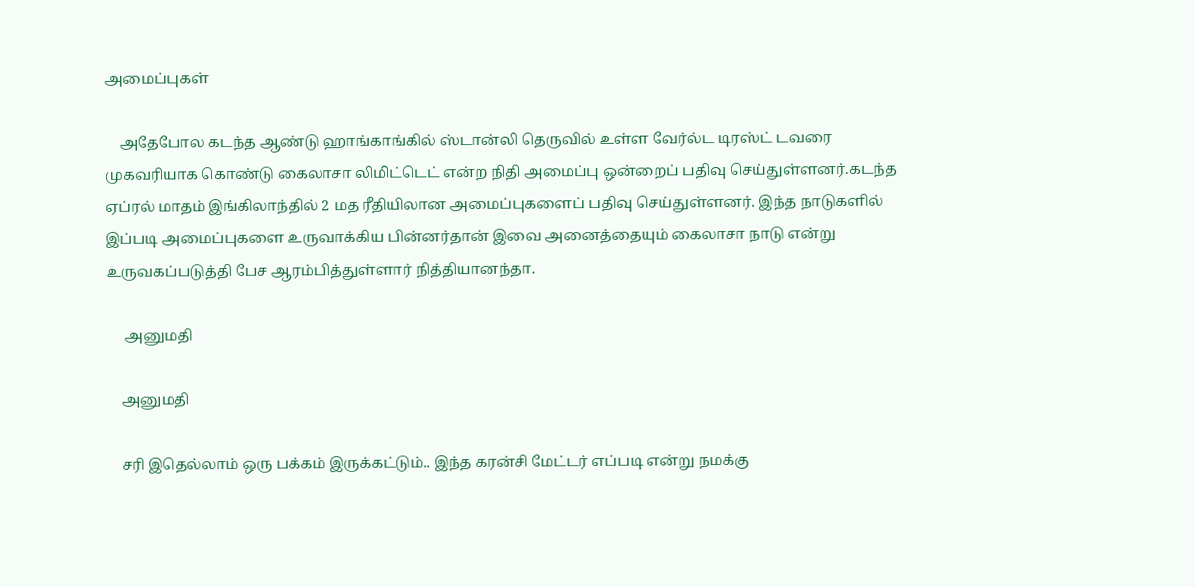அமைப்புகள்

    அதேபோல கடந்த ஆண்டு ஹாங்காங்கில் ஸ்டான்லி தெருவில் உள்ள வேர்ல்ட டிரஸ்ட் டவரை முகவரியாக கொண்டு கைலாசா லிமிட்டெட் என்ற நிதி அமைப்பு ஒன்றைப் பதிவு செய்துள்ளனர்.கடந்த ஏப்ரல் மாதம் இங்கிலாந்தில் 2 மத ரீதியிலான அமைப்புகளைப் பதிவு செய்துள்ளனர். இந்த நாடுகளில் இப்படி அமைப்புகளை உருவாக்கிய பின்னர்தான் இவை அனைத்தையும் கைலாசா நாடு என்று உருவகப்படுத்தி பேச ஆரம்பித்துள்ளார் நித்தியானந்தா.

     அனுமதி

    அனுமதி

    சரி இதெல்லாம் ஒரு பக்கம் இருக்கட்டும்.. இந்த கரன்சி மேட்டர் எப்படி என்று நமக்கு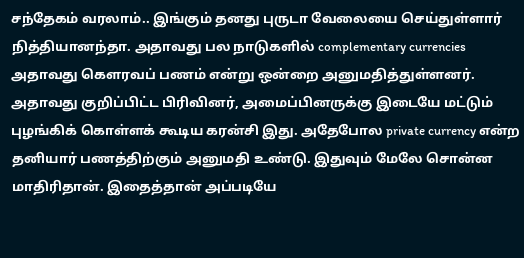சந்தேகம் வரலாம்.. இங்கும் தனது புருடா வேலையை செய்துள்ளார் நித்தியானந்தா. அதாவது பல நாடுகளில் complementary currencies அதாவது கெளரவப் பணம் என்று ஒன்றை அனுமதித்துள்ளனர். அதாவது குறிப்பிட்ட பிரிவினர், அமைப்பினருக்கு இடையே மட்டும் புழங்கிக் கொள்ளக் கூடிய கரன்சி இது. அதேபோல private currency என்ற தனியார் பணத்திற்கும் அனுமதி உண்டு. இதுவும் மேலே சொன்ன மாதிரிதான். இதைத்தான் அப்படியே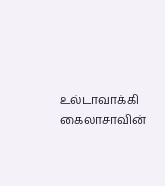உல்டாவாக்கி கைலாசாவின்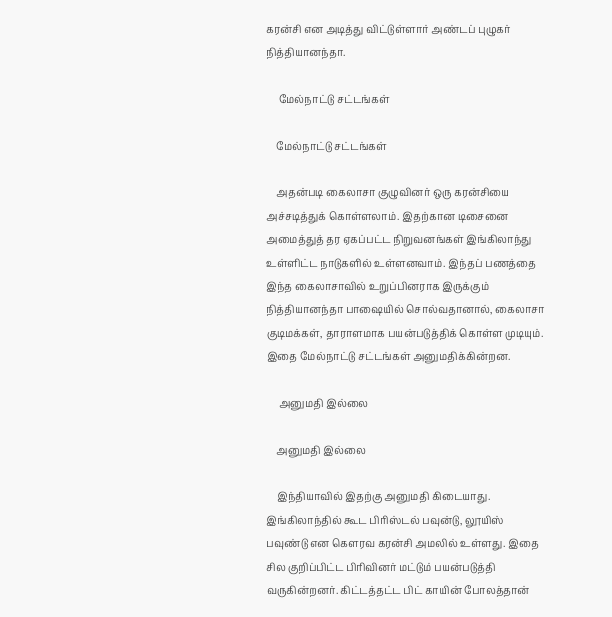கரன்சி என அடித்து விட்டுள்ளார் அண்டப் புழுகர் நித்தியானந்தா.

     மேல்நாட்டு சட்டங்கள்

    மேல்நாட்டு சட்டங்கள்

    அதன்படி கைலாசா குழுவினர் ஒரு கரன்சியை அச்சடித்துக் கொள்ளலாம். இதற்கான டிசைனை அமைத்துத் தர ஏகப்பட்ட நிறுவனங்கள் இங்கிலாந்து உள்ளிட்ட நாடுகளில் உள்ளனவாம். இந்தப் பணத்தை இந்த கைலாசாவில் உறுப்பினராக இருக்கும் நித்தியானந்தா பாஷையில் சொல்வதானால், கைலாசா குடிமக்கள், தாராளமாக பயன்படுத்திக் கொள்ள முடியும். இதை மேல்நாட்டு சட்டங்கள் அனுமதிக்கின்றன.

     அனுமதி இல்லை

    அனுமதி இல்லை

    இந்தியாவில் இதற்கு அனுமதி கிடையாது. இங்கிலாந்தில் கூட பிரிஸ்டல் பவுன்டு, லூயிஸ் பவுண்டு என கெளரவ கரன்சி அமலில் உள்ளது. இதை சில குறிப்பிட்ட பிரிவினர் மட்டும் பயன்படுத்தி வருகின்றனர். கிட்டத்தட்ட பிட் காயின் போலத்தான்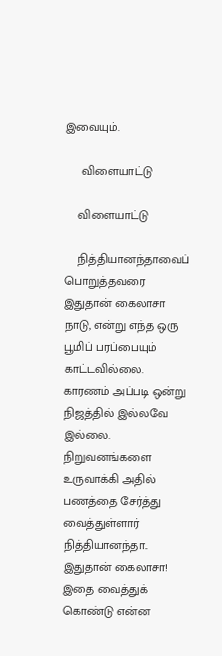இவையும்.

     விளையாட்டு

    விளையாட்டு

    நித்தியானந்தாவைப் பொறுத்தவரை இதுதான் கைலாசா நாடு, என்று எந்த ஒரு பூமிப் பரப்பையும் காட்டவில்லை. காரணம் அப்படி ஒன்று நிஜத்தில் இல்லவே இல்லை. நிறுவனங்களை உருவாக்கி அதில் பணத்தை சேர்த்து வைத்துள்ளார் நித்தியானந்தா.. இதுதான் கைலாசா! இதை வைத்துக் கொண்டு என்ன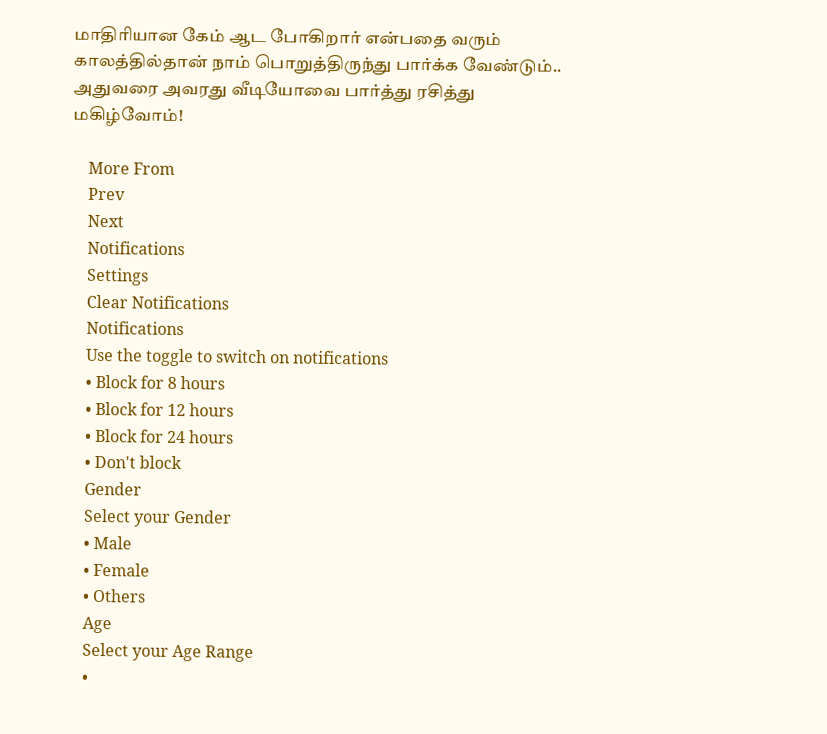மாதிரியான கேம் ஆட போகிறார் என்பதை வரும் காலத்தில்தான் நாம் பொறுத்திருந்து பார்க்க வேண்டும்.. அதுவரை அவரது வீடியோவை பார்த்து ரசித்து மகிழ்வோம்!

    More From
    Prev
    Next
    Notifications
    Settings
    Clear Notifications
    Notifications
    Use the toggle to switch on notifications
    • Block for 8 hours
    • Block for 12 hours
    • Block for 24 hours
    • Don't block
    Gender
    Select your Gender
    • Male
    • Female
    • Others
    Age
    Select your Age Range
    •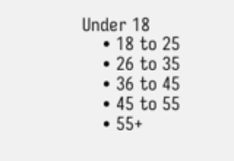Under 18
    • 18 to 25
    • 26 to 35
    • 36 to 45
    • 45 to 55
    • 55+